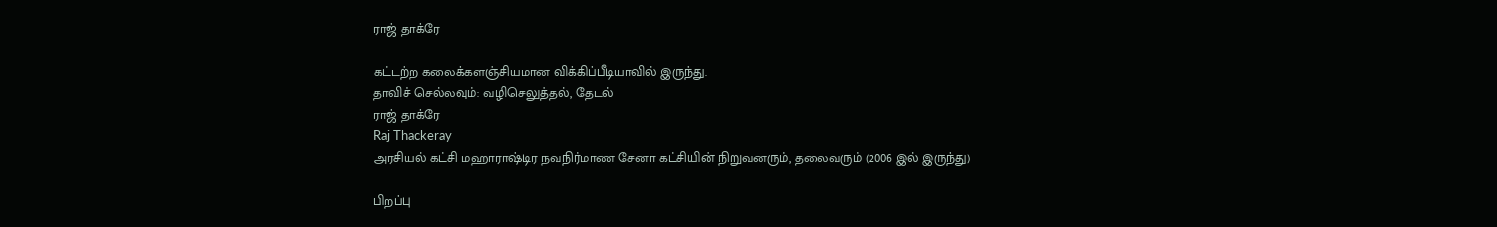ராஜ் தாக்ரே

கட்டற்ற கலைக்களஞ்சியமான விக்கிப்பீடியாவில் இருந்து.
தாவிச் செல்லவும்: வழிசெலுத்தல், தேடல்
ராஜ் தாக்ரே
Raj Thackeray
அரசியல் கட்சி மஹாராஷ்டிர நவநிர்மாண சேனா கட்சியின் நிறுவனரும், தலைவரும் (2006 இல் இருந்து)

பிறப்பு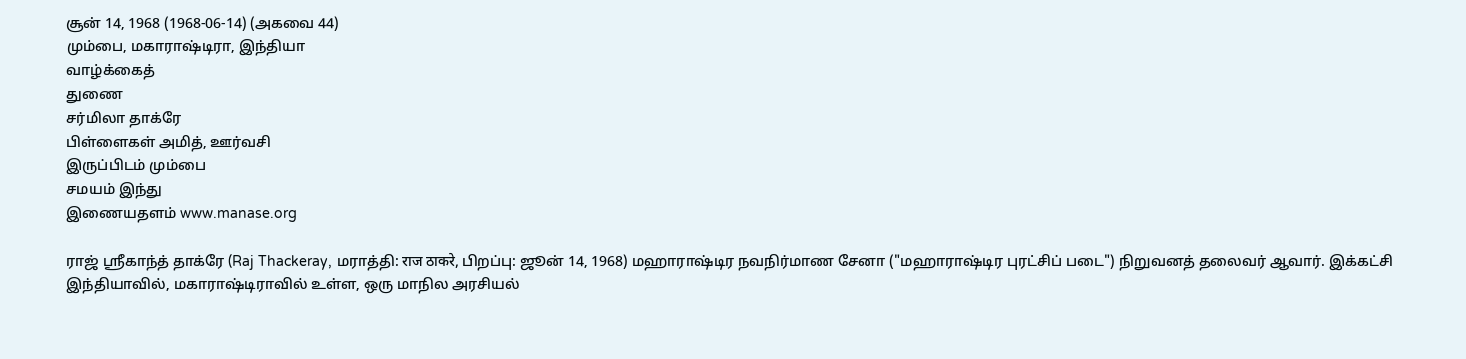சூன் 14, 1968 (1968-06-14) (அகவை 44)
மும்பை, மகாராஷ்டிரா, இந்தியா
வாழ்க்கைத்
துணை
சர்மிலா தாக்ரே
பிள்ளைகள் அமித், ஊர்வசி
இருப்பிடம் மும்பை
சமயம் இந்து
இணையதளம் www.manase.org

ராஜ் ஸ்ரீகாந்த் தாக்ரே (Raj Thackeray, மராத்தி: राज ठाकरे, பிறப்பு: ஜூன் 14, 1968) மஹாராஷ்டிர நவநிர்மாண சேனா ("மஹாராஷ்டிர புரட்சிப் படை") நிறுவனத் தலைவர் ஆவார். இக்கட்சி இந்தியாவில், மகாராஷ்டிராவில் உள்ள, ஒரு மாநில அரசியல்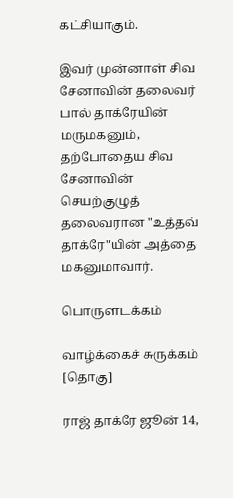கட்சியாகும்.

இவர் முன்னாள் சிவ சேனாவின் தலைவர் பால் தாக்ரேயின் மருமகனும், தற்போதைய சிவ சேனாவின் செயற்குழுத் தலைவரான "உத்தவ் தாக்ரே"யின் அத்தை மகனுமாவார்.

பொருளடக்கம்

வாழ்க்கைச் சுருக்கம் [தொகு]

ராஜ் தாக்ரே ஜூன் 14,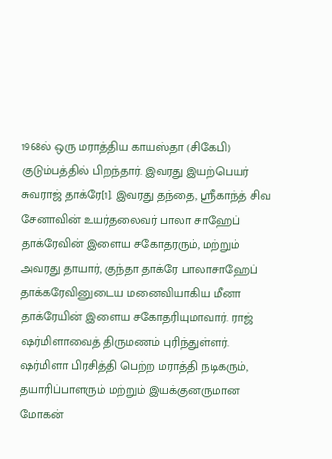1968ல் ஒரு மராத்திய காயஸ்தா (சிகேபி) குடும்பத்தில் பிறந்தார். இவரது இயற்பெயர் சுவராஜ் தாக்ரே[1]. இவரது தந்தை, ஸ்ரீகாந்த் சிவ சேனாவின் உயர்தலைவர் பாலா சாஹேப் தாக்ரேவின் இளைய சகோதரரும், மற்றும் அவரது தாயார், குந்தா தாக்ரே பாலாசாஹேப் தாக்கரேவினுடைய மனைவியாகிய மீனா தாக்ரேயின் இளைய சகோதரியுமாவார். ராஜ் ஷர்மிளாவைத் திருமணம் புரிந்துள்ளர். ஷர்மிளா பிரசித்தி பெற்ற மராத்தி நடிகரும், தயாரிப்பாளரும் மற்றும் இயக்குனருமான மோகன்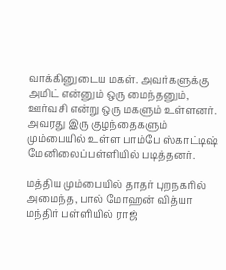வாக்கினுடைய மகள். அவர்களுக்கு அமிட் என்னும் ஒரு மைந்தனும், ஊர்வசி என்று ஒரு மகளும் உள்ளனர். அவரது இரு குழந்தைகளும் மும்பையில் உள்ள பாம்பே ஸ்காட்டிஷ் மேனிலைப்பள்ளியில் படித்தனர்.

மத்திய மும்பையில் தாதர் புறநகரில் அமைந்த, பால் மோஹன் வித்யா மந்திர் பள்ளியில் ராஜ்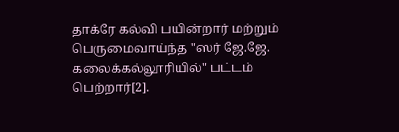தாக்ரே கல்வி பயின்றார் மற்றும் பெருமைவாய்ந்த "ஸர் ஜே.ஜே. கலைக்கல்லூரியில்" பட்டம் பெற்றார்[2].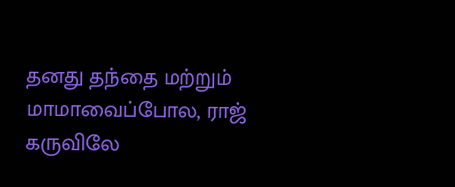தனது தந்தை மற்றும் மாமாவைப்போல, ராஜ் கருவிலே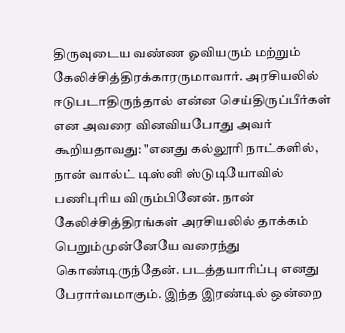திருவுடைய வண்ண ஓவியரும் மற்றும் கேலிச்சித்திரக்காரருமாவார். அரசியலில் ஈடுபடாதிருந்தால் என்ன செய்திருப்பீர்கள் என அவரை வினவியபோது அவர் கூறியதாவது: "எனது கல்லூரி நாட்களில், நான் வால்ட் டிஸ்னி ஸ்டுடியோவில் பணிபுரிய விரும்பினேன். நான் கேலிச்சித்திரங்கள் அரசியலில் தாக்கம் பெறும்முன்னேயே வரைந்து கொண்டிருந்தேன். படத்தயாரிப்பு எனது பேரார்வமாகும். இந்த இரண்டில் ஒன்றை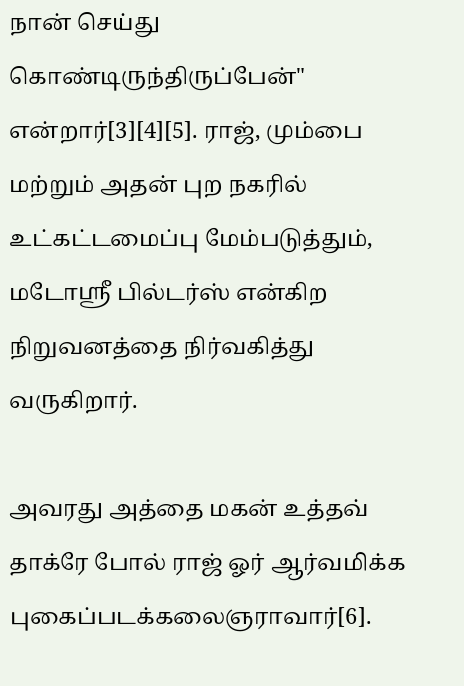நான் செய்து கொண்டிருந்திருப்பேன்" என்றார்[3][4][5]. ராஜ், மும்பை மற்றும் அதன் புற நகரில் உட்கட்டமைப்பு மேம்படுத்தும், மடோஸ்ரீ பில்டர்ஸ் என்கிற நிறுவனத்தை நிர்வகித்து வருகிறார்.

அவரது அத்தை மகன் உத்தவ் தாக்ரே போல் ராஜ் ஓர் ஆர்வமிக்க புகைப்படக்கலைஞராவார்[6].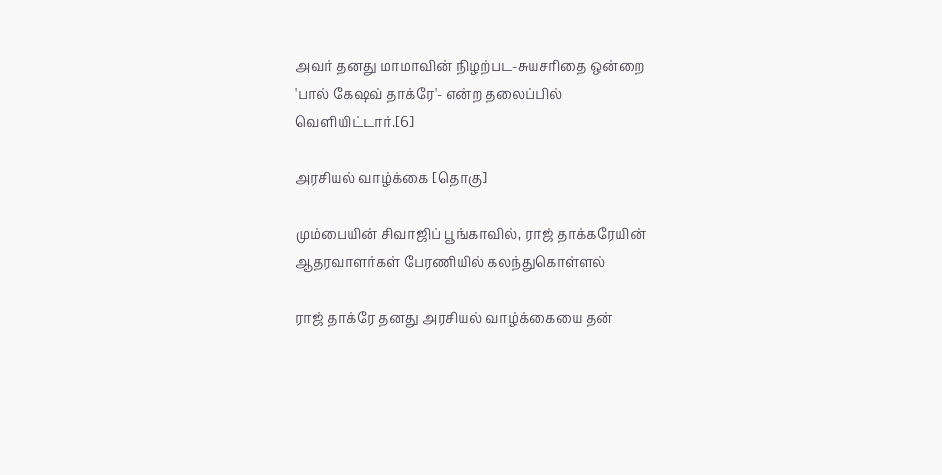அவர் தனது மாமாவின் நிழற்பட-சுயசரிதை ஒன்றை 'பால் கேஷவ் தாக்ரே'- என்ற தலைப்பில் வெளியிட்டார்.[6]

அரசியல் வாழ்க்கை [தொகு]

மும்பையின் சிவாஜிப் பூங்காவில், ராஜ் தாக்கரேயின் ஆதரவாளர்கள் பேரணியில் கலந்துகொள்ளல்

ராஜ் தாக்ரே தனது அரசியல் வாழ்க்கையை தன்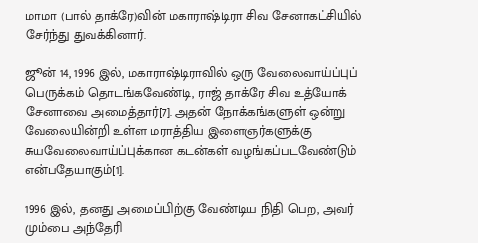மாமா (பால் தாக்ரே)வின் மகாராஷ்டிரா சிவ சேனாகட்சியில் சேர்ந்து துவக்கினார்.

ஜூன் 14, 1996 இல், மகாராஷ்டிராவில் ஒரு வேலைவாய்ப்புப் பெருக்கம் தொடங்கவேண்டி, ராஜ் தாக்ரே சிவ உத்யோக் சேனாவை அமைத்தார்[7]. அதன் நோக்கங்களுள் ஒன்று வேலையின்றி உள்ள மராத்திய இளைஞர்களுக்கு சுயவேலைவாய்ப்புக்கான கடன்கள் வழங்கப்படவேண்டும் என்பதேயாகும்[1].

1996 இல், தனது அமைப்பிற்கு வேண்டிய நிதி பெற, அவர் மும்பை அந்தேரி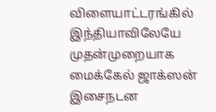விளையாட்டரங்கில் இந்தியாவிலேயே முதன்முறையாக மைக்கேல் ஜாக்ஸன் இசைநடன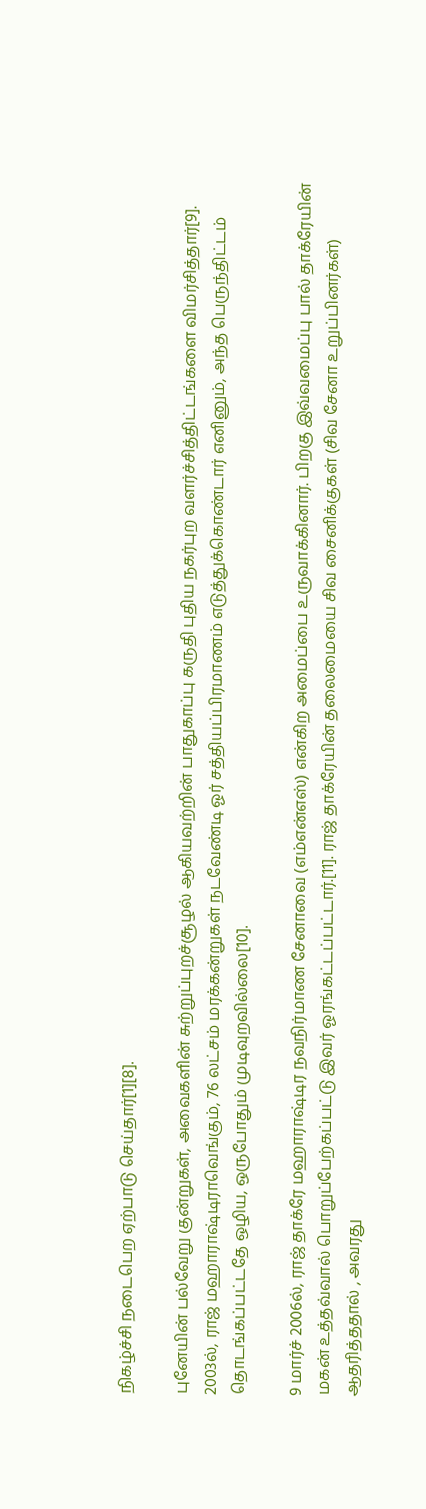நிகழ்ச்சி நடைபெற ஏற்பாடு செய்தார்[1][8].

புனேயின் பல்வேறு குன்றுகள், அவைகளின் சுற்றுப்புறச்சூழல் ஆகியவற்றின் பாதுகாப்பு கருதி புதிய நகர்புற வளர்ச்சித்திட்டங்களை விமர்சித்தார்[9]. 2003ல், ராஜ் மஹாராஷ்டிராவெங்கும், 76 லட்சம் மரக்கன்றுகள் நடவேண்டி ஓர் சத்தியப்பிரமாணம் எடுத்துக்கொண்டார் எனினும், அந்த பெருந்திட்டம் தொடங்கப்பட்டதே ஒழிய, ஒருபோதும் முடிவுறவில்லை[10].

9 மார்ச் 2006ல், ராஜ் தாக்ரே மஹாராஷ்டிர நவநிர்மாண சேனாவை (எம்என்எஸ்) என்கிற அமைப்பை உருவாக்கினார். பிறகு இவ்வமைப்பு பால் தாக்ரேயின் மகன் உத்தவ்வால் பொறுப்பேற்கப்பட்டு இவர் ஓரங்கட்டப்பட்டார்.[11]. ராஜ் தாக்ரேயின் தலைமையை சிவ சைனிக்குகள் (சிவ சேனா உறுப்பினர்கள்) ஆதரித்ததால் , அவரது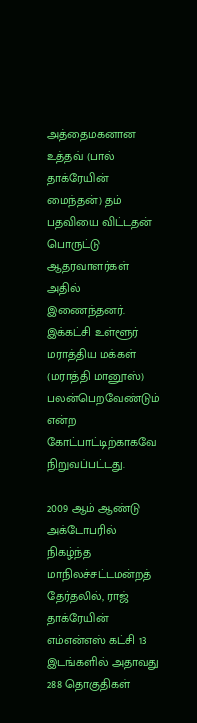அத்தைமகனான உத்தவ் (பால் தாக்ரேயின் மைந்தன்) தம் பதவியை விட்டதன் பொருட்டு ஆதரவாளர்கள் அதில் இணைந்தனர். இக்கட்சி உள்ளூர் மராத்திய மக்கள் (மராத்தி மானூஸ்) பலன்பெறவேண்டும் என்ற கோட்பாட்டிற்காகவே நிறுவப்பட்டது.

2009 ஆம் ஆண்டு அக்டோபரில் நிகழ்ந்த மாநிலச்சட்டமன்றத் தேர்தலில், ராஜ் தாக்ரேயின் எம்என்எஸ் கட்சி 13 இடங்களில் அதாவது 288 தொகுதிகள்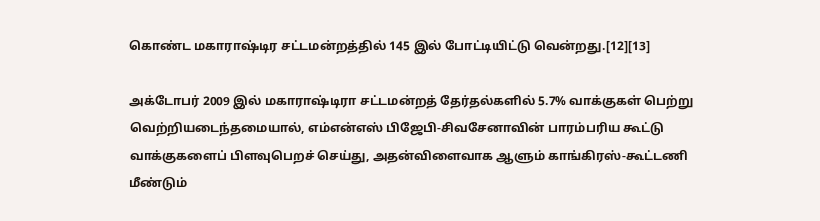கொண்ட மகாராஷ்டிர சட்டமன்றத்தில் 145 இல் போட்டியிட்டு வென்றது.[12][13]

அக்டோபர் 2009 இல் மகாராஷ்டிரா சட்டமன்றத் தேர்தல்களில் 5.7% வாக்குகள் பெற்று வெற்றியடைந்தமையால், எம்என்எஸ் பிஜேபி-சிவசேனாவின் பாரம்பரிய கூட்டு வாக்குகளைப் பிளவுபெறச் செய்து, அதன்விளைவாக ஆளும் காங்கிரஸ்-கூட்டணி மீண்டும்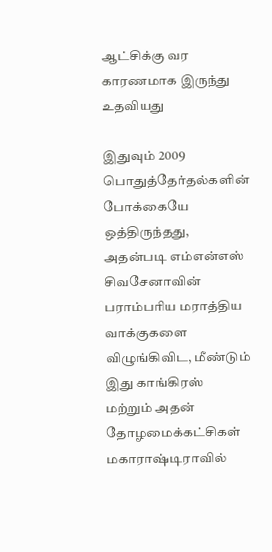ஆட்சிக்கு வர காரணமாக இருந்து உதவியது

இதுவும் 2009 பொதுத்தேர்தல்களின் போக்கையே ஒத்திருந்தது, அதன்படி எம்என்எஸ் சிவசேனாவின் பராம்பரிய மராத்திய வாக்குகளை விழுங்கிவிட, மீண்டும் இது காங்கிரஸ் மற்றும் அதன் தோழமைக்கட்சிகள் மகாராஷ்டிராவில்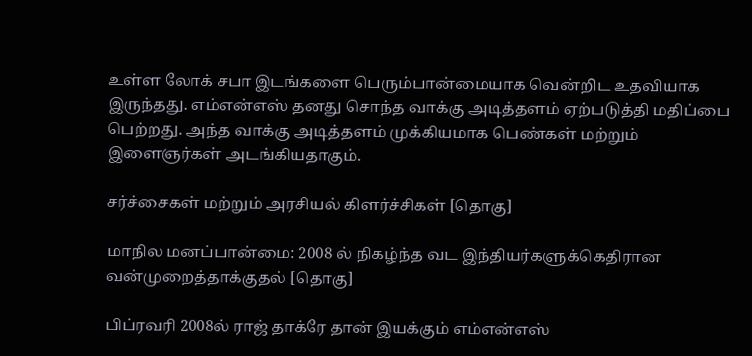உள்ள லோக் சபா இடங்களை பெரும்பான்மையாக வென்றிட உதவியாக இருந்தது. எம்என்எஸ் தனது சொந்த வாக்கு அடித்தளம் ஏற்படுத்தி மதிப்பை பெற்றது. அந்த வாக்கு அடித்தளம் முக்கியமாக பெண்கள் மற்றும் இளைஞர்கள் அடங்கியதாகும்.

சர்ச்சைகள் மற்றும் அரசியல் கிளர்ச்சிகள் [தொகு]

மாநில மனப்பான்மை: 2008 ல் நிகழ்ந்த வட இந்தியர்களுக்கெதிரான வன்முறைத்தாக்குதல் [தொகு]

பிப்ரவரி 2008ல் ராஜ் தாக்ரே தான் இயக்கும் எம்என்எஸ்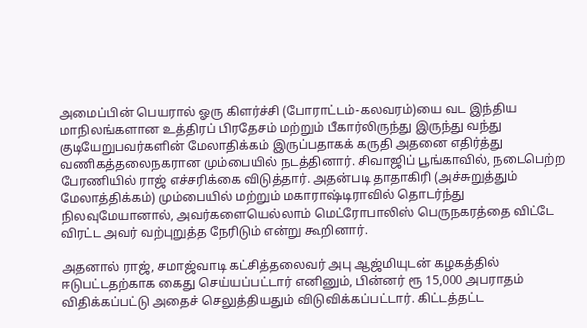அமைப்பின் பெயரால் ஓரு கிளர்ச்சி (போராட்டம்-கலவரம்)யை வட இந்திய மாநிலங்களான உத்திரப் பிரதேசம் மற்றும் பீகார்லிருந்து இருந்து வந்து குடியேறுபவர்களின் மேலாதிக்கம் இருப்பதாகக் கருதி அதனை எதிர்த்து வணிகத்தலைநகரான மும்பையில் நடத்தினார். சிவாஜிப் பூங்காவில், நடைபெற்ற பேரணியில் ராஜ் எச்சரிக்கை விடுத்தார். அதன்படி தாதாகிரி (அச்சுறுத்தும் மேலாத்திக்கம்) மும்பையில் மற்றும் மகாராஷ்டிராவில் தொடர்ந்து நிலவுமேயானால், அவர்களையெல்லாம் மெட்ரோபாலிஸ் பெருநகரத்தை விட்டே விரட்ட அவர் வற்புறுத்த நேரிடும் என்று கூறினார்.

அதனால் ராஜ், சமாஜ்வாடி கட்சித்தலைவர் அபு ஆஜ்மியுடன் கழகத்தில் ஈடுபட்டதற்காக கைது செய்யப்பட்டார் எனினும், பின்னர் ரூ 15,000 அபராதம் விதிக்கப்பட்டு அதைச் செலுத்தியதும் விடுவிக்கப்பட்டார். கிட்டத்தட்ட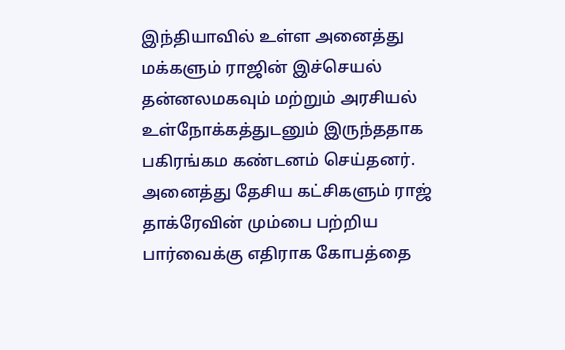இந்தியாவில் உள்ள அனைத்து மக்களும் ராஜின் இச்செயல் தன்னலமகவும் மற்றும் அரசியல் உள்நோக்கத்துடனும் இருந்ததாக பகிரங்கம கண்டனம் செய்தனர். அனைத்து தேசிய கட்சிகளும் ராஜ் தாக்ரேவின் மும்பை பற்றிய பார்வைக்கு எதிராக கோபத்தை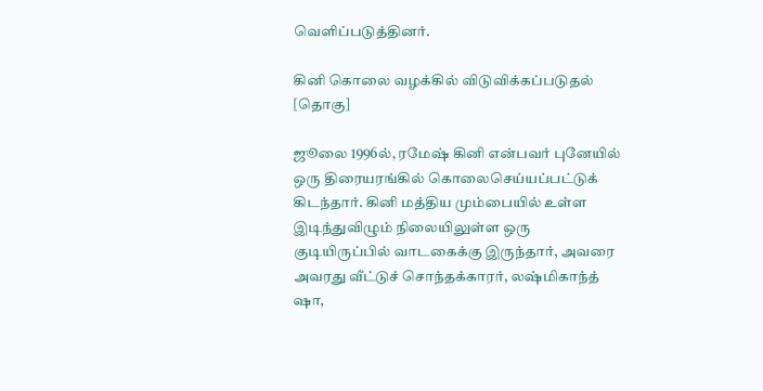வெளிப்படுத்தினர்.

கினி கொலை வழக்கில் விடுவிக்கப்படுதல் [தொகு]

ஜூலை 1996ல், ரமேஷ் கினி என்பவர் புனேயில் ஒரு திரையரங்கில் கொலைசெய்யப்பட்டுக் கிடந்தார். கினி மத்திய மும்பையில் உள்ள இடிந்துவிழும் நிலையிலுள்ள ஒரு குடியிருப்பில் வாடகைக்கு இருந்தார், அவரை அவரது வீட்டுச் சொந்தக்காரர், லஷ்மிகாந்த் ஷா,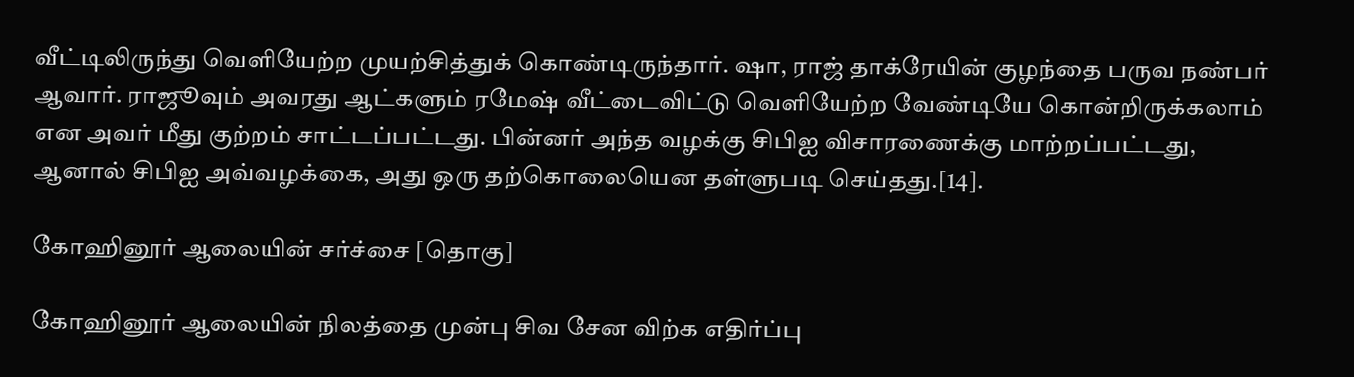வீட்டிலிருந்து வெளியேற்ற முயற்சித்துக் கொண்டிருந்தார். ஷா, ராஜ் தாக்ரேயின் குழந்தை பருவ நண்பர் ஆவார். ராஜூவும் அவரது ஆட்களும் ரமேஷ் வீட்டைவிட்டு வெளியேற்ற வேண்டியே கொன்றிருக்கலாம் என அவர் மீது குற்றம் சாட்டப்பட்டது. பின்னர் அந்த வழக்கு சிபிஐ விசாரணைக்கு மாற்றப்பட்டது, ஆனால் சிபிஐ அவ்வழக்கை, அது ஒரு தற்கொலையென தள்ளுபடி செய்தது.[14].

கோஹினூர் ஆலையின் சர்ச்சை [தொகு]

கோஹினூர் ஆலையின் நிலத்தை முன்பு சிவ சேன விற்க எதிர்ப்பு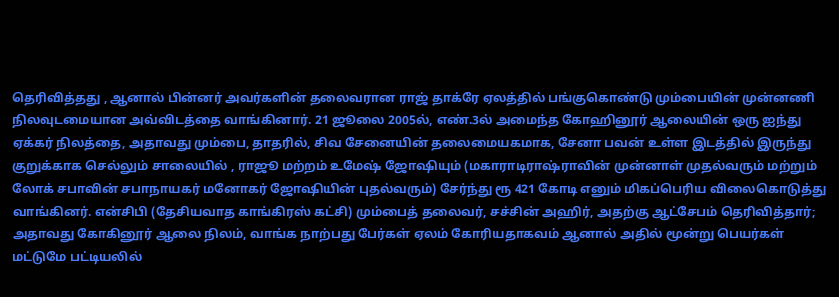தெரிவித்தது , ஆனால் பின்னர் அவர்களின் தலைவரான ராஜ் தாக்ரே ஏலத்தில் பங்குகொண்டு மும்பையின் முன்னணி நிலவுடமையான அவ்விடத்தை வாங்கினார். 21 ஜூலை 2005ல், எண்.3ல் அமைந்த கோஹினூர் ஆலையின் ஒரு ஐந்து ஏக்கர் நிலத்தை, அதாவது மும்பை, தாதரில், சிவ சேனையின் தலைமையகமாக, சேனா பவன் உள்ள இடத்தில் இருந்து குறுக்காக செல்லும் சாலையில் , ராஜூ மற்றம் உமேஷ் ஜோஷியும் (மகாராடிராஷ்ராவின் முன்னாள் முதல்வரும் மற்றும் லோக் சபாவின் சபாநாயகர் மனோகர் ஜோஷியின் புதல்வரும்) சேர்ந்து ரூ 421 கோடி எனும் மிகப்பெரிய விலைகொடுத்து வாங்கினர். என்சிபி (தேசியவாத காங்கிரஸ் கட்சி) மும்பைத் தலைவர், சச்சின் அஹிர், அதற்கு ஆட்சேபம் தெரிவித்தார்; அதாவது கோகினூர் ஆலை நிலம், வாங்க நாற்பது பேர்கள் ஏலம் கோரியதாகவம் ஆனால் அதில் மூன்று பெயர்கள் மட்டுமே பட்டியலில்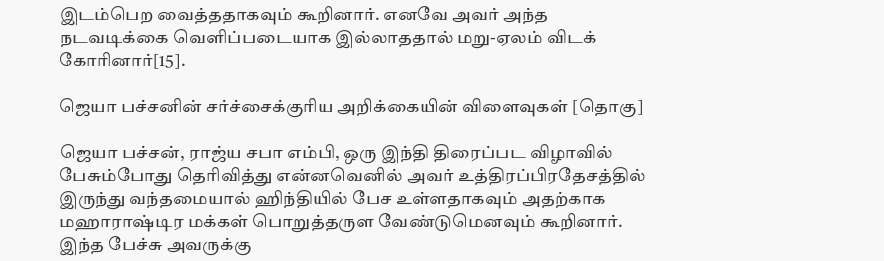இடம்பெற வைத்ததாகவும் கூறினார். எனவே அவர் அந்த நடவடிக்கை வெளிப்படையாக இல்லாததால் மறு-ஏலம் விடக் கோரினார்[15].

ஜெயா பச்சனின் சர்ச்சைக்குரிய அறிக்கையின் விளைவுகள் [தொகு]

ஜெயா பச்சன், ராஜ்ய சபா எம்பி, ஒரு இந்தி திரைப்பட விழாவில் பேசும்போது தெரிவித்து என்னவெனில் அவர் உத்திரப்பிரதேசத்தில் இருந்து வந்தமையால் ஹிந்தியில் பேச உள்ளதாகவும் அதற்காக மஹாராஷ்டிர மக்கள் பொறுத்தருள வேண்டுமெனவும் கூறினார். இந்த பேச்சு அவருக்கு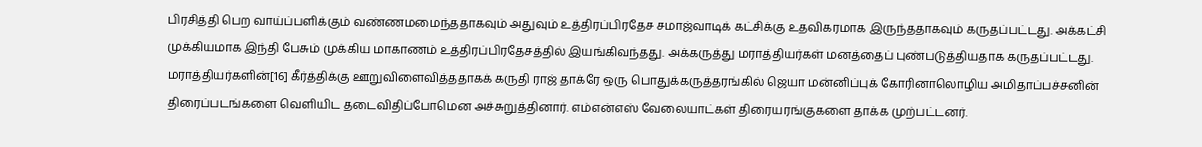பிரசித்தி பெற வாய்ப்பளிக்கும் வண்ணமமைந்ததாகவும் அதுவும் உத்திரப்பிரதேச சமாஜ்வாடிக் கட்சிக்கு உதவிகரமாக இருந்ததாகவும் கருதப்பட்டது. அக்கட்சி முக்கியமாக இந்தி பேசும் முக்கிய மாகாணம் உத்திரப்பிரதேசத்தில் இயங்கிவந்தது. அக்கருத்து மராத்தியர்கள் மனத்தைப் புண்படுத்தியதாக கருதப்பட்டது. மராத்தியர்களின்[16] கீர்த்திக்கு ஊறுவிளைவித்ததாகக் கருதி ராஜ் தாக்ரே ஒரு பொதுக்கருத்தரங்கில் ஜெயா மன்னிப்புக் கோரினாலொழிய அமிதாப்பச்சனின் திரைப்படங்களை வெளியிட தடைவிதிப்போமென அச்சுறுத்தினார். எம்என்எஸ் வேலையாட்கள் திரையரங்குகளை தாக்க முற்பட்டனர்.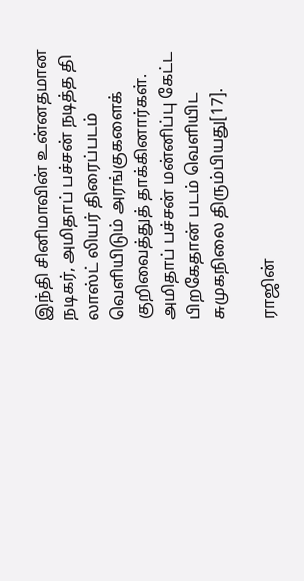இந்தி சினிமாவின் உன்னதமான நடிகர், அமிதாப் பச்சன் நடித்த தி லாஸ்ட் லியர் திரைப்படம் வெளியிடும் அரங்குகளைக் குறிவைத்துத் தாக்கினார்கள். அமிதாப் பச்சன் மன்னிப்பு கேட்ட பிறகேதான் படம் வெளியிட சுமுகநிலை திரும்பியது[17].

ராஜின்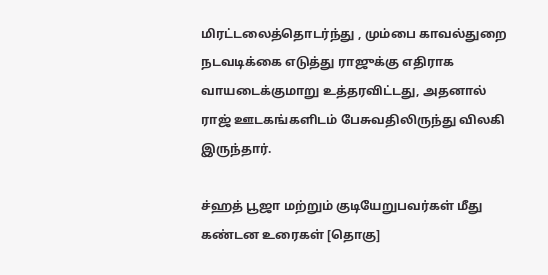மிரட்டலைத்தொடர்ந்து , மும்பை காவல்துறை நடவடிக்கை எடுத்து ராஜுக்கு எதிராக வாயடைக்குமாறு உத்தரவிட்டது, அதனால் ராஜ் ஊடகங்களிடம் பேசுவதிலிருந்து விலகி இருந்தார்.

ச்ஹத் பூஜா மற்றும் குடியேறுபவர்கள் மீது கண்டன உரைகள் [தொகு]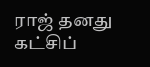ராஜ் தனது கட்சிப்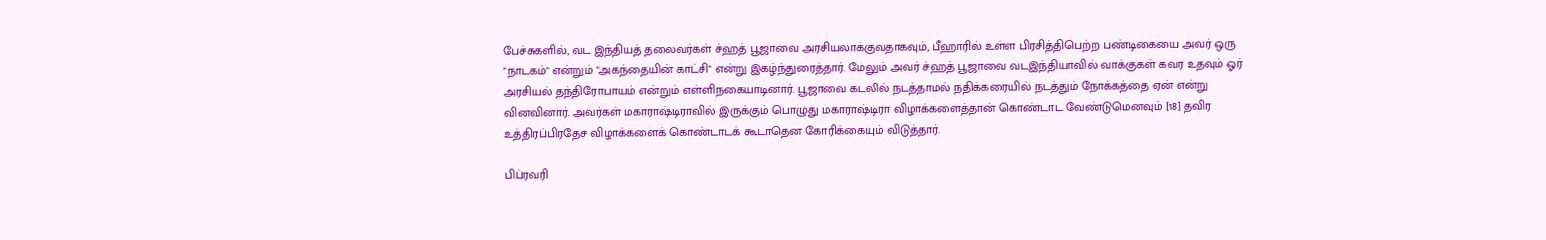பேச்சுகளில், வட இந்தியத் தலைவர்கள் ச்ஹத் பூஜாவை அரசியலாக்குவதாகவும், பீஹாரில் உள்ள பிரசித்திபெற்ற பண்டிகையை அவர் ஒரு "நாடகம்" என்றும் "அகந்தையின் காட்சி" என்று இகழ்ந்துரைத்தார். மேலும் அவர் ச்ஹத் பூஜாவை வடஇந்தியாவில் வாக்குகள் கவர உதவும் ஓர் அரசியல் தந்திரோபாயம் என்றும் எள்ளிநகையாடினார். பூஜாவை கடலில் நடத்தாமல் நதிக்கரையில் நடத்தும் நோக்கத்தை ஏன் என்று வினவினார். அவர்கள் மகாராஷ்டிராவில் இருக்கும் பொழுது மகாராஷ்டிரா விழாக்களைத்தான் கொண்டாட வேண்டுமெனவும் [18] தவிர உத்திரப்பிரதேச விழாக்களைக் கொண்டாடக் கூடாதென கோரிக்கையும் விடுத்தார்.

பிப்ரவரி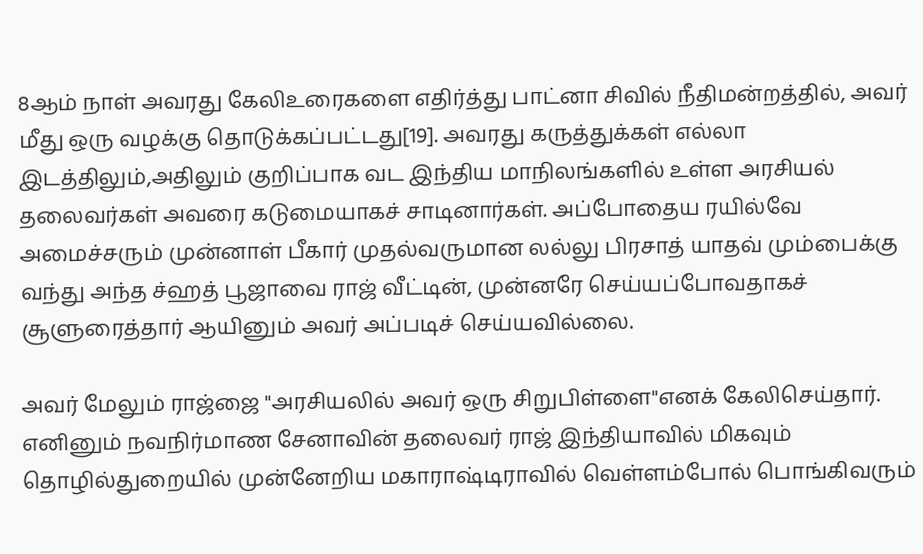8ஆம் நாள் அவரது கேலிஉரைகளை எதிர்த்து பாட்னா சிவில் நீதிமன்றத்தில், அவர் மீது ஒரு வழக்கு தொடுக்கப்பட்டது[19]. அவரது கருத்துக்கள் எல்லா இடத்திலும்,அதிலும் குறிப்பாக வட இந்திய மாநிலங்களில் உள்ள அரசியல் தலைவர்கள் அவரை கடுமையாகச் சாடினார்கள். அப்போதைய ரயில்வே அமைச்சரும் முன்னாள் பீகார் முதல்வருமான லல்லு பிரசாத் யாதவ் மும்பைக்கு வந்து அந்த ச்ஹத் பூஜாவை ராஜ் வீட்டின், முன்னரே செய்யப்போவதாகச் சூளுரைத்தார் ஆயினும் அவர் அப்படிச் செய்யவில்லை.

அவர் மேலும் ராஜ்ஜை "அரசியலில் அவர் ஒரு சிறுபிள்ளை"எனக் கேலிசெய்தார். எனினும் நவநிர்மாண சேனாவின் தலைவர் ராஜ் இந்தியாவில் மிகவும் தொழில்துறையில் முன்னேறிய மகாராஷ்டிராவில் வெள்ளம்போல் பொங்கிவரும்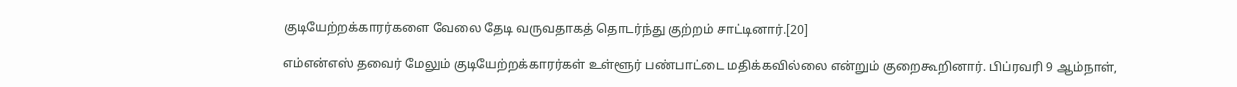குடியேற்றக்காரர்களை வேலை தேடி வருவதாகத் தொடர்ந்து குற்றம் சாட்டினார்.[20]

எம்என்எஸ் தவைர் மேலும் குடியேற்றக்காரர்கள் உள்ளூர் பண்பாட்டை மதிக்கவில்லை என்றும் குறைகூறினார். பிப்ரவரி 9 ஆம்நாள்,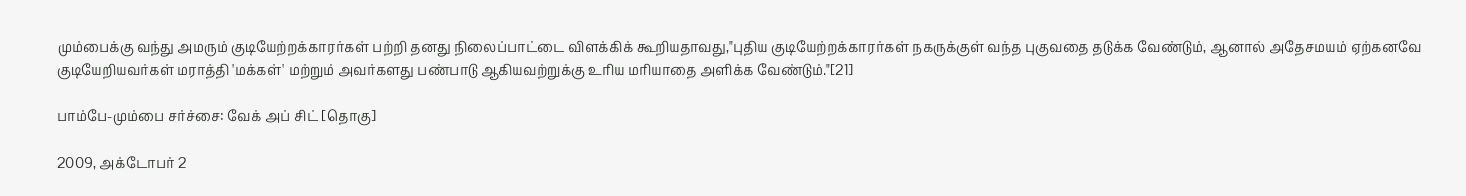மும்பைக்கு வந்து அமரும் குடியேற்றக்காரர்கள் பற்றி தனது நிலைப்பாட்டை விளக்கிக் கூறியதாவது,"புதிய குடியேற்றக்காரர்கள் நகருக்குள் வந்த புகுவதை தடுக்க வேண்டும், ஆனால் அதேசமயம் ஏற்கனவே குடியேறியவர்கள் மராத்தி 'மக்கள்' மற்றும் அவர்களது பண்பாடு ஆகியவற்றுக்கு உரிய மரியாதை அளிக்க வேண்டும்."[21]

பாம்பே-மும்பை சர்ச்சை: வேக் அப் சிட் [தொகு]

2009, அக்டோபர் 2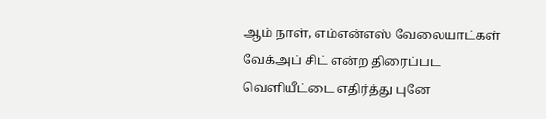ஆம் நாள், எம்என்எஸ் வேலையாட்கள் வேக்அப் சிட் என்ற திரைப்பட வெளியீட்டை எதிர்த்து புனே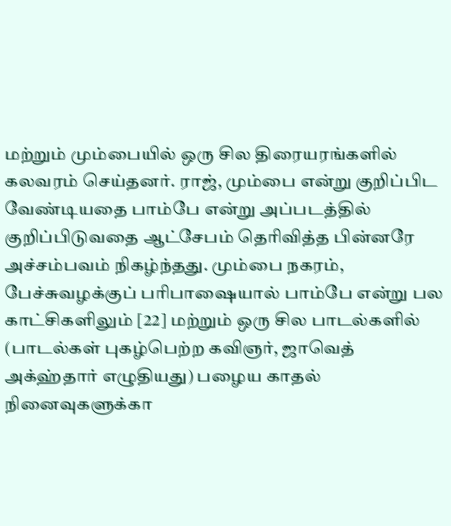மற்றும் மும்பையில் ஒரு சில திரையரங்களில் கலவரம் செய்தனர். ராஜ், மும்பை என்று குறிப்பிட வேண்டியதை பாம்பே என்று அப்படத்தில் குறிப்பிடுவதை ஆட்சேபம் தெரிவித்த பின்னரே அச்சம்பவம் நிகழ்ந்தது. மும்பை நகரம், பேச்சுவழக்குப் பரிபாஷையால் பாம்பே என்று பல காட்சிகளிலும் [22] மற்றும் ஒரு சில பாடல்களில் (பாடல்கள் புகழ்பெற்ற கவிஞர், ஜாவெத் அக்ஹ்தார் எழுதியது) பழைய காதல் நினைவுகளுக்கா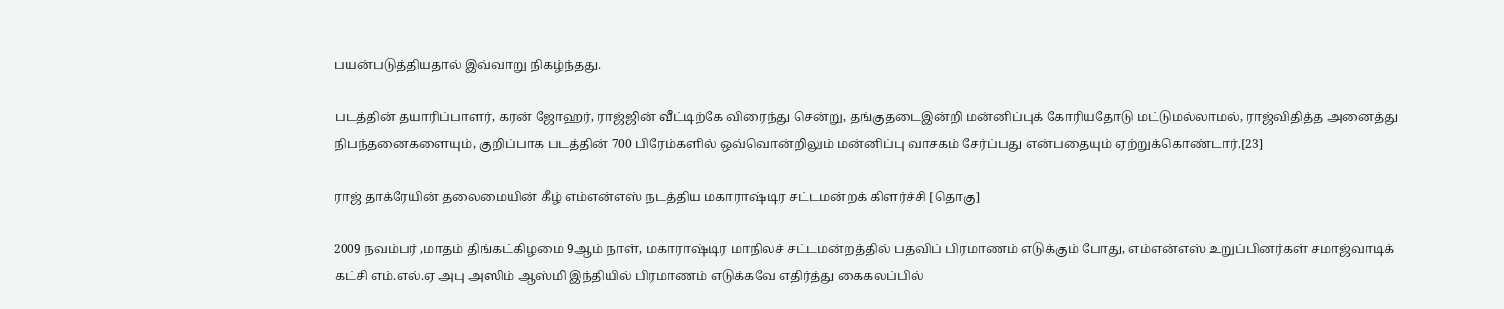பயன்படுத்தியதால் இவ்வாறு நிகழ்ந்தது.

படத்தின் தயாரிப்பாளர், கரன் ஜோஹர், ராஜ்ஜின் வீட்டிற்கே விரைந்து சென்று, தங்குதடைஇன்றி மன்னிப்புக் கோரியதோடு மட்டுமல்லாமல், ராஜ்விதித்த அனைத்து நிபந்தனைகளையும், குறிப்பாக படத்தின் 700 பிரேம்களில் ஒவ்வொன்றிலும் மன்னிப்பு வாசகம் சேர்ப்பது என்பதையும் ஏற்றுக்கொண்டார்.[23]

ராஜ் தாக்ரேயின் தலைமையின் கீழ் எம்என்எஸ் நடத்திய மகாராஷ்டிர சட்டமன்றக் கிளர்ச்சி [தொகு]

2009 நவம்பர் ,மாதம் திங்கட்கிழமை 9ஆம் நாள், மகாராஷ்டிர மாநிலச் சட்டமன்றத்தில் பதவிப் பிரமாணம் எடுக்கும் போது, எம்என்எஸ் உறுப்பினர்கள் சமாஜ்வாடிக் கட்சி எம்.எல்.ஏ அபு அஸிம் ஆஸ்மி இந்தியில் பிரமாணம் எடுக்கவே எதிர்த்து கைகலப்பில்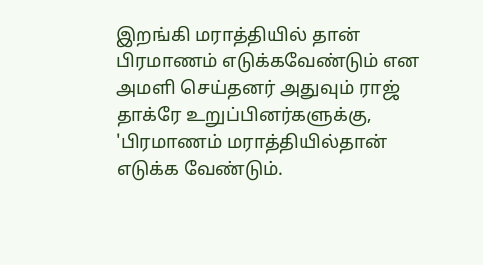இறங்கி மராத்தியில் தான் பிரமாணம் எடுக்கவேண்டும் என அமளி செய்தனர் அதுவும் ராஜ் தாக்ரே உறுப்பினர்களுக்கு, 'பிரமாணம் மராத்தியில்தான் எடுக்க வேண்டும்.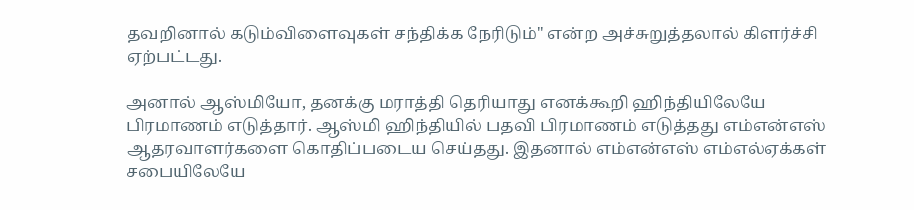தவறினால் கடும்விளைவுகள் சந்திக்க நேரிடும்" என்ற அச்சுறுத்தலால் கிளர்ச்சி ஏற்பட்டது.

அனால் ஆஸ்மியோ, தனக்கு மராத்தி தெரியாது எனக்கூறி ஹிந்தியிலேயே பிரமாணம் எடுத்தார். ஆஸ்மி ஹிந்தியில் பதவி பிரமாணம் எடுத்தது எம்என்எஸ் ஆதரவாளர்களை கொதிப்படைய செய்தது. இதனால் எம்என்எஸ் எம்எல்ஏக்கள் சபையிலேயே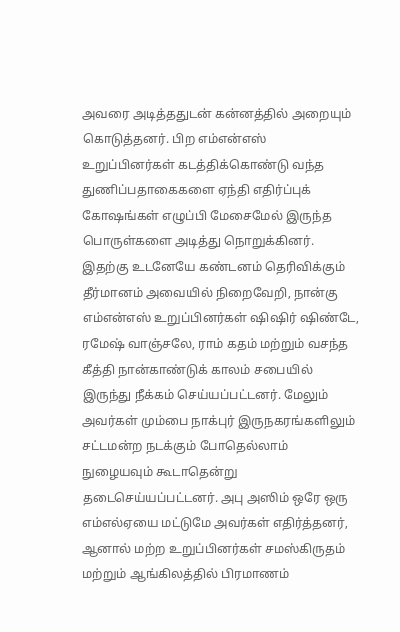அவரை அடித்ததுடன் கன்னத்தில் அறையும் கொடுத்தனர். பிற எம்என்எஸ் உறுப்பினர்கள் கடத்திக்கொண்டு வந்த துணிப்பதாகைகளை ஏந்தி எதிர்ப்புக் கோஷங்கள் எழுப்பி மேசைமேல் இருந்த பொருள்களை அடித்து நொறுக்கினர். இதற்கு உடனேயே கண்டனம் தெரிவிக்கும் தீர்மானம் அவையில் நிறைவேறி, நான்கு எம்என்எஸ் உறுப்பினர்கள் ஷிஷிர் ஷிண்டே, ரமேஷ் வாஞ்சலே, ராம் கதம் மற்றும் வசந்த கீத்தி நான்காண்டுக் காலம் சபையில் இருந்து நீக்கம் செய்யப்பட்டனர். மேலும் அவர்கள் மும்பை நாக்புர் இருநகரங்களிலும் சட்டமன்ற நடக்கும் போதெல்லாம் நுழையவும் கூடாதென்று தடைசெய்யப்பட்டனர். அபு அஸிம் ஒரே ஒரு எம்எல்ஏயை மட்டுமே அவர்கள் எதிர்த்தனர், ஆனால் மற்ற உறுப்பினர்கள் சமஸ்கிருதம் மற்றும் ஆங்கிலத்தில் பிரமாணம்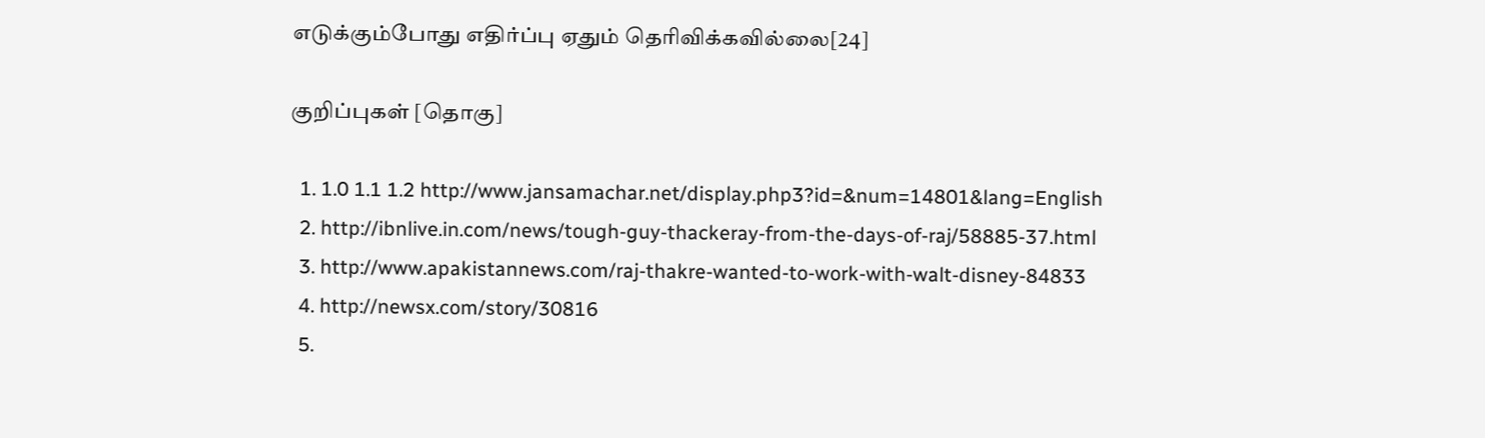எடுக்கும்போது எதிர்ப்பு ஏதும் தெரிவிக்கவில்லை[24]

குறிப்புகள் [தொகு]

  1. 1.0 1.1 1.2 http://www.jansamachar.net/display.php3?id=&num=14801&lang=English
  2. http://ibnlive.in.com/news/tough-guy-thackeray-from-the-days-of-raj/58885-37.html
  3. http://www.apakistannews.com/raj-thakre-wanted-to-work-with-walt-disney-84833
  4. http://newsx.com/story/30816
  5.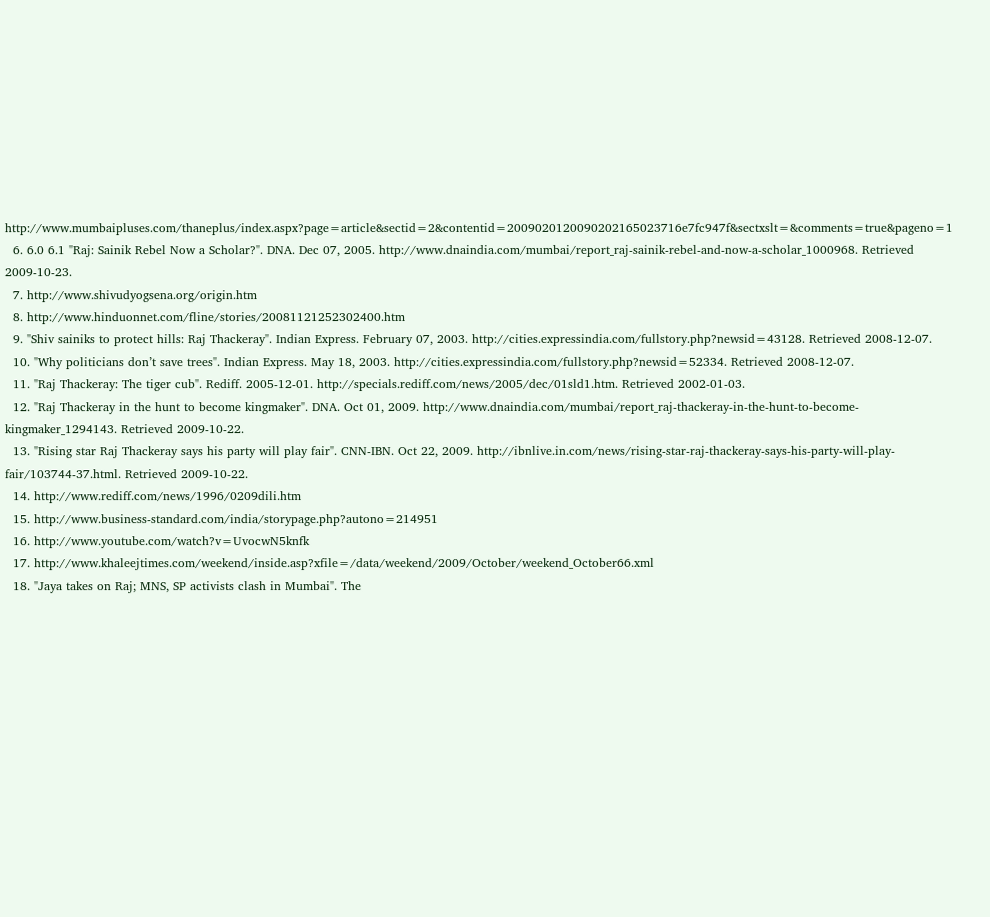http://www.mumbaipluses.com/thaneplus/index.aspx?page=article&sectid=2&contentid=2009020120090202165023716e7fc947f&sectxslt=&comments=true&pageno=1
  6. 6.0 6.1 "Raj: Sainik Rebel Now a Scholar?". DNA. Dec 07, 2005. http://www.dnaindia.com/mumbai/report_raj-sainik-rebel-and-now-a-scholar_1000968. Retrieved 2009-10-23.
  7. http://www.shivudyogsena.org/origin.htm
  8. http://www.hinduonnet.com/fline/stories/20081121252302400.htm
  9. "Shiv sainiks to protect hills: Raj Thackeray". Indian Express. February 07, 2003. http://cities.expressindia.com/fullstory.php?newsid=43128. Retrieved 2008-12-07.
  10. "Why politicians don’t save trees". Indian Express. May 18, 2003. http://cities.expressindia.com/fullstory.php?newsid=52334. Retrieved 2008-12-07.
  11. "Raj Thackeray: The tiger cub". Rediff. 2005-12-01. http://specials.rediff.com/news/2005/dec/01sld1.htm. Retrieved 2002-01-03.
  12. "Raj Thackeray in the hunt to become kingmaker". DNA. Oct 01, 2009. http://www.dnaindia.com/mumbai/report_raj-thackeray-in-the-hunt-to-become-kingmaker_1294143. Retrieved 2009-10-22.
  13. "Rising star Raj Thackeray says his party will play fair". CNN-IBN. Oct 22, 2009. http://ibnlive.in.com/news/rising-star-raj-thackeray-says-his-party-will-play-fair/103744-37.html. Retrieved 2009-10-22.
  14. http://www.rediff.com/news/1996/0209dili.htm
  15. http://www.business-standard.com/india/storypage.php?autono=214951
  16. http://www.youtube.com/watch?v=UvocwN5knfk
  17. http://www.khaleejtimes.com/weekend/inside.asp?xfile=/data/weekend/2009/October/weekend_October66.xml
  18. "Jaya takes on Raj; MNS, SP activists clash in Mumbai". The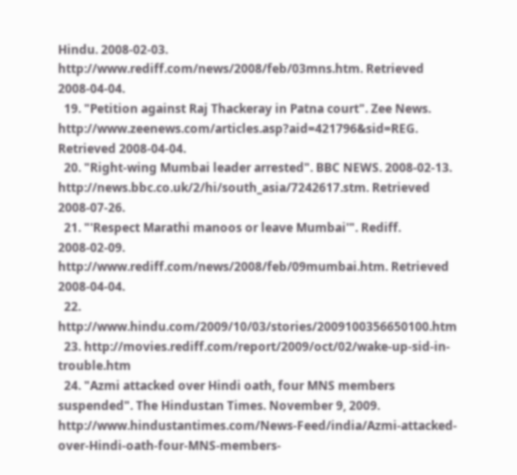Hindu. 2008-02-03. http://www.rediff.com/news/2008/feb/03mns.htm. Retrieved 2008-04-04.
  19. "Petition against Raj Thackeray in Patna court". Zee News. http://www.zeenews.com/articles.asp?aid=421796&sid=REG. Retrieved 2008-04-04.
  20. "Right-wing Mumbai leader arrested". BBC NEWS. 2008-02-13. http://news.bbc.co.uk/2/hi/south_asia/7242617.stm. Retrieved 2008-07-26.
  21. "'Respect Marathi manoos or leave Mumbai'". Rediff. 2008-02-09. http://www.rediff.com/news/2008/feb/09mumbai.htm. Retrieved 2008-04-04.
  22. http://www.hindu.com/2009/10/03/stories/2009100356650100.htm
  23. http://movies.rediff.com/report/2009/oct/02/wake-up-sid-in-trouble.htm
  24. "Azmi attacked over Hindi oath, four MNS members suspended". The Hindustan Times. November 9, 2009. http://www.hindustantimes.com/News-Feed/india/Azmi-attacked-over-Hindi-oath-four-MNS-members-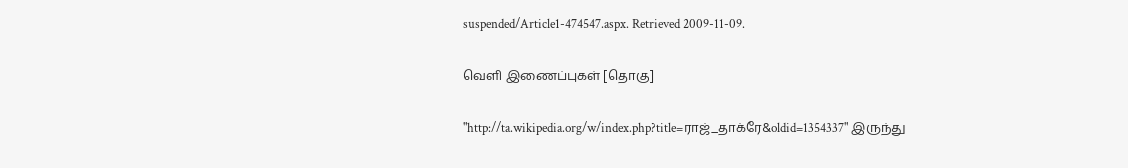suspended/Article1-474547.aspx. Retrieved 2009-11-09.

வெளி இணைப்புகள் [தொகு]

"http://ta.wikipedia.org/w/index.php?title=ராஜ்_தாக்ரே&oldid=1354337" இருந்து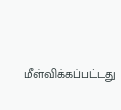மீள்விக்கப்பட்டது